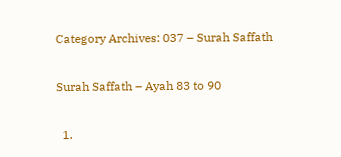Category Archives: 037 – Surah Saffath

Surah Saffath – Ayah 83 to 90

  1.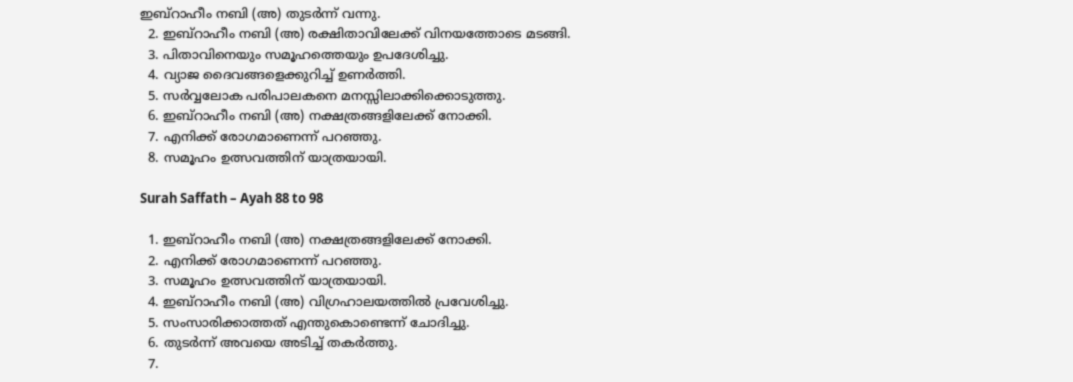ഇബ്‌റാഹീം നബി (അ) തുടര്‍ന്ന് വന്നു.
  2. ഇബ്‌റാഹീം നബി (അ) രക്ഷിതാവിലേക്ക് വിനയത്തോടെ മടങ്ങി.
  3. പിതാവിനെയും സമൂഹത്തെയും ഉപദേശിച്ചു.
  4. വ്യാജ ദൈവങ്ങളെക്കുറിച്ച് ഉണര്‍ത്തി.
  5. സര്‍വ്വലോക പരിപാലകനെ മനസ്സിലാക്കിക്കൊടുത്തു.
  6. ഇബ്‌റാഹീം നബി (അ) നക്ഷത്രങ്ങളിലേക്ക് നോക്കി.
  7. എനിക്ക് രോഗമാണെന്ന് പറഞ്ഞു.
  8. സമൂഹം ഉത്സവത്തിന് യാത്രയായി.

Surah Saffath – Ayah 88 to 98

  1. ഇബ്‌റാഹീം നബി (അ) നക്ഷത്രങ്ങളിലേക്ക് നോക്കി.
  2. എനിക്ക് രോഗമാണെന്ന് പറഞ്ഞു.
  3. സമൂഹം ഉത്സവത്തിന് യാത്രയായി.
  4. ഇബ്‌റാഹീം നബി (അ) വിഗ്രഹാലയത്തില്‍ പ്രവേശിച്ചു.
  5. സംസാരിക്കാത്തത് എന്തുകൊണ്ടെന്ന് ചോദിച്ചു.
  6. തുടര്‍ന്ന് അവയെ അടിച്ച് തകര്‍ത്തു.
  7.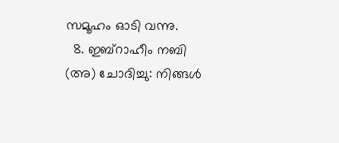സമൂഹം ഓടി വന്നു.
  8. ഇബ്‌റാഹീം നബി (അ) ചോദിച്ചു: നിങ്ങള്‍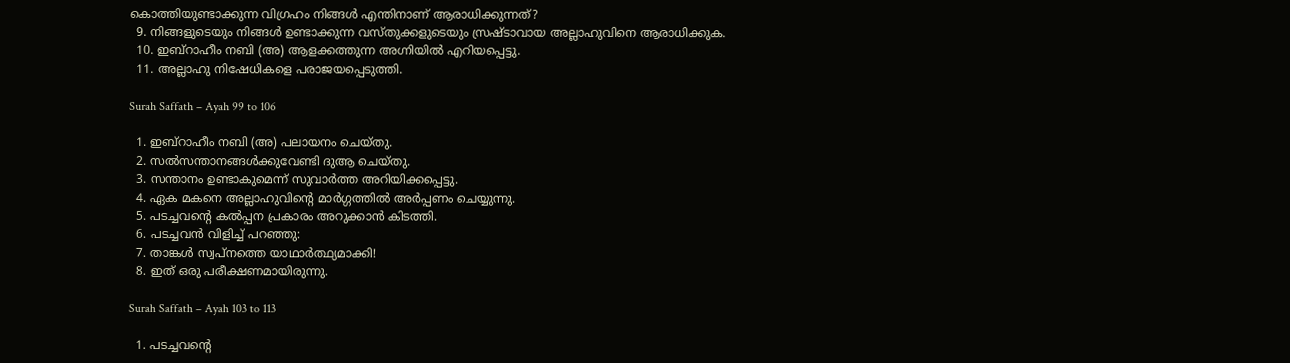കൊത്തിയുണ്ടാക്കുന്ന വിഗ്രഹം നിങ്ങള്‍ എന്തിനാണ് ആരാധിക്കുന്നത്?
  9. നിങ്ങളുടെയും നിങ്ങള്‍ ഉണ്ടാക്കുന്ന വസ്തുക്കളുടെയും സ്രഷ്ടാവായ അല്ലാഹുവിനെ ആരാധിക്കുക.
  10. ഇബ്‌റാഹീം നബി (അ) ആളക്കത്തുന്ന അഗ്നിയില്‍ എറിയപ്പെട്ടു.
  11. അല്ലാഹു നിഷേധികളെ പരാജയപ്പെടുത്തി.

Surah Saffath – Ayah 99 to 106

  1. ഇബ്‌റാഹീം നബി (അ) പലായനം ചെയ്തു.
  2. സല്‍സന്താനങ്ങള്‍ക്കുവേണ്ടി ദുആ ചെയ്തു.
  3. സന്താനം ഉണ്ടാകുമെന്ന് സുവാര്‍ത്ത അറിയിക്കപ്പെട്ടു.
  4. ഏക മകനെ അല്ലാഹുവിന്റെ മാര്‍ഗ്ഗത്തില്‍ അര്‍പ്പണം ചെയ്യുന്നു.
  5. പടച്ചവന്റെ കല്‍പ്പന പ്രകാരം അറുക്കാന്‍ കിടത്തി.
  6. പടച്ചവന്‍ വിളിച്ച് പറഞ്ഞു:
  7. താങ്കള്‍ സ്വപ്നത്തെ യാഥാര്‍ത്ഥ്യമാക്കി!
  8. ഇത് ഒരു പരീക്ഷണമായിരുന്നു.

Surah Saffath – Ayah 103 to 113

  1. പടച്ചവന്റെ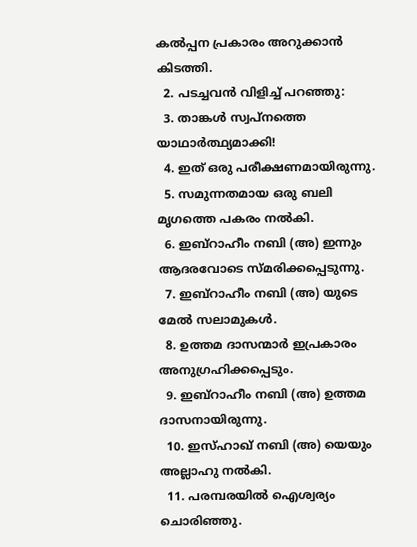കല്‍പ്പന പ്രകാരം അറുക്കാന്‍ കിടത്തി.
  2. പടച്ചവന്‍ വിളിച്ച് പറഞ്ഞു:
  3. താങ്കള്‍ സ്വപ്നത്തെ യാഥാര്‍ത്ഥ്യമാക്കി!
  4. ഇത് ഒരു പരീക്ഷണമായിരുന്നു.
  5. സമുന്നതമായ ഒരു ബലി മൃഗത്തെ പകരം നല്‍കി.
  6. ഇബ്‌റാഹീം നബി (അ) ഇന്നും ആദരവോടെ സ്മരിക്കപ്പെടുന്നു.
  7. ഇബ്‌റാഹീം നബി (അ) യുടെ മേല്‍ സലാമുകള്‍.
  8. ഉത്തമ ദാസന്മാര്‍ ഇപ്രകാരം അനുഗ്രഹിക്കപ്പെടും.
  9. ഇബ്‌റാഹീം നബി (അ) ഉത്തമ ദാസനായിരുന്നു.
  10. ഇസ്ഹാഖ് നബി (അ) യെയും അല്ലാഹു നല്‍കി.
  11. പരമ്പരയില്‍ ഐശ്വര്യം ചൊരിഞ്ഞു.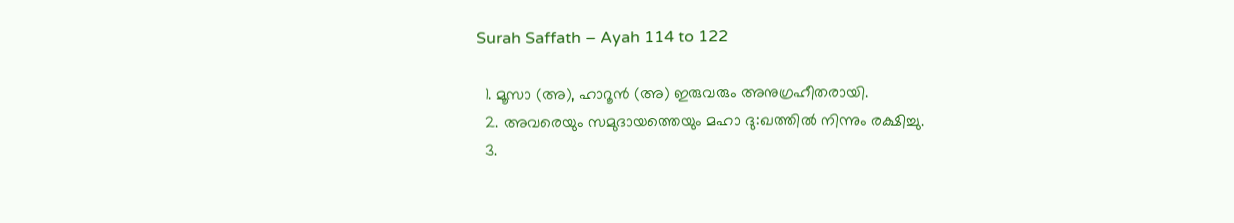Surah Saffath – Ayah 114 to 122

  1. മൂസാ (അ), ഹാറൂന്‍ (അ) ഇരുവരും അനുഗ്രഹീതരായി.
  2. അവരെയും സമുദായത്തെയും മഹാ ദു:ഖത്തില്‍ നിന്നും രക്ഷിച്ചു.
  3.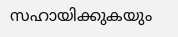സഹായിക്കുകയും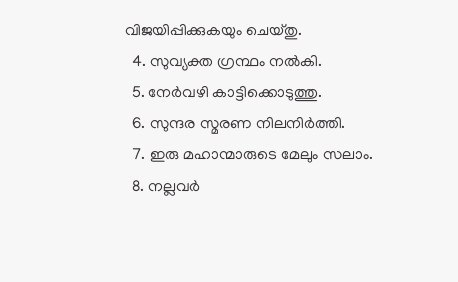വിജയിപ്പിക്കുകയും ചെയ്തു.
  4. സുവ്യക്ത ഗ്രന്ഥം നല്‍കി.
  5. നേര്‍വഴി കാട്ടിക്കൊടുത്തു.
  6. സുന്ദര സ്മരണ നിലനിര്‍ത്തി.
  7. ഇരു മഹാന്മാരുടെ മേലും സലാം.
  8. നല്ലവര്‍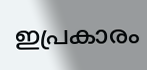ഇപ്രകാരം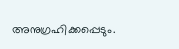അനുഗ്രഹിക്കപ്പെടും.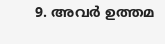9. അവര്‍ ഉത്തമ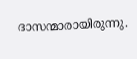ദാസന്മാരായിരുന്നു.